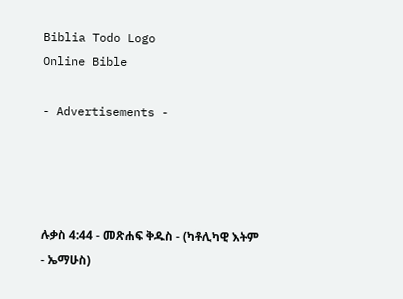Biblia Todo Logo
Online Bible

- Advertisements -




ሉቃስ 4:44 - መጽሐፍ ቅዱስ - (ካቶሊካዊ እትም - ኤማሁስ)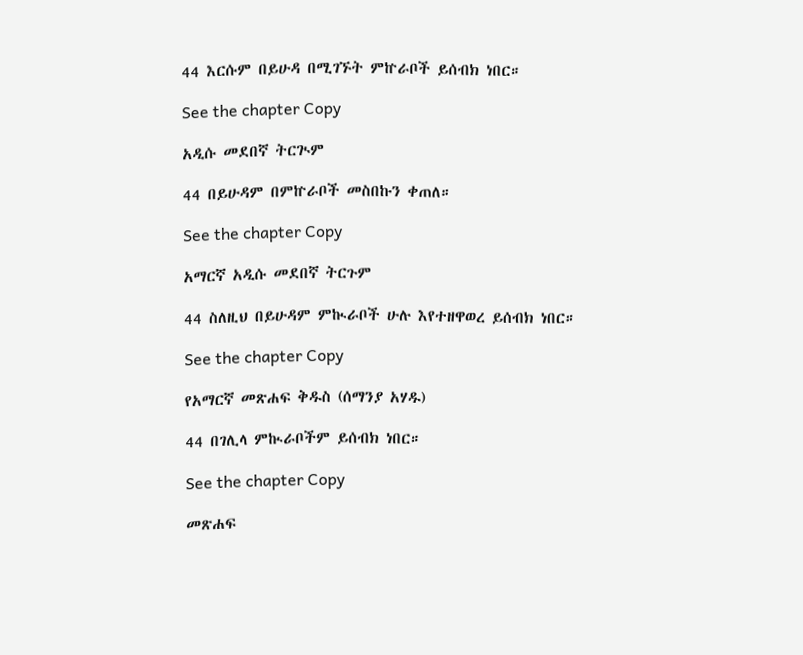44 እርሱም በይሁዳ በሚገኙት ምኵራቦች ይሰብክ ነበር።

See the chapter Copy

አዲሱ መደበኛ ትርጒም

44 በይሁዳም በምኵራቦች መስበኩን ቀጠለ።

See the chapter Copy

አማርኛ አዲሱ መደበኛ ትርጉም

44 ስለዚህ በይሁዳም ምኲራቦች ሁሉ እየተዘዋወረ ይሰብክ ነበር።

See the chapter Copy

የአማርኛ መጽሐፍ ቅዱስ (ሰማንያ አሃዱ)

44 በገሊላ ምኲራቦችም ይሰብክ ነበር።

See the chapter Copy

መጽሐፍ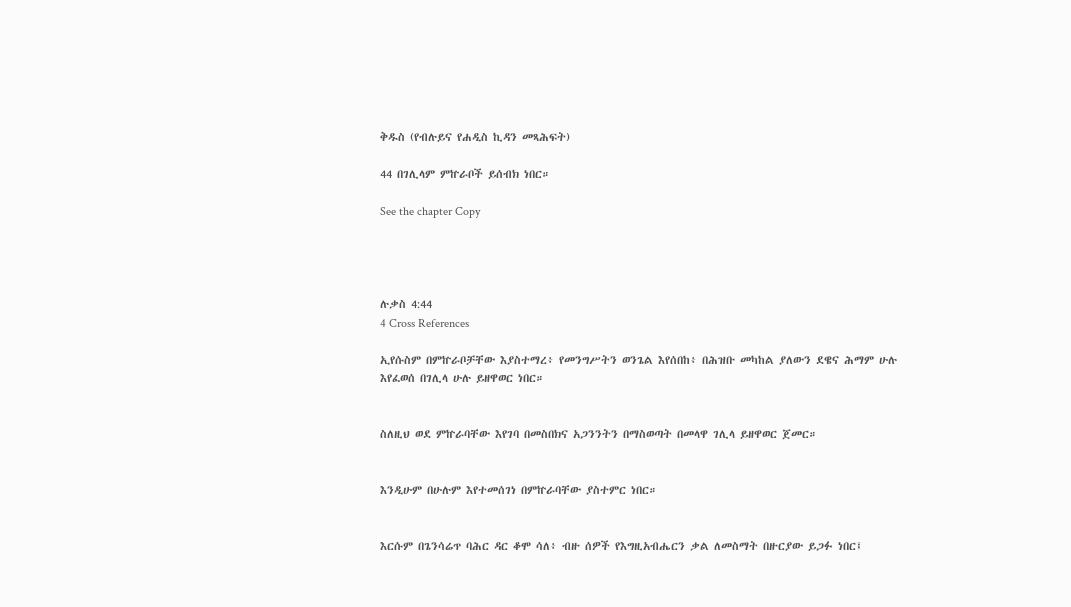ቅዱስ (የብሉይና የሐዲስ ኪዳን መጻሕፍት)

44 በገሊላም ምኵራቦች ይሰብክ ነበር።

See the chapter Copy




ሉቃስ 4:44
4 Cross References

ኢየሱስም በምኵራቦቻቸው እያስተማረ፥ የመንግሥትን ወንጌል እየሰበከ፥ በሕዝቡ መካከል ያለውን ደዌና ሕማም ሁሉ እየፈወሰ በገሊላ ሁሉ ይዘዋወር ነበር።


ስለዚህ ወደ ምኵራባቸው እየገባ በመስበክና አጋንንትን በማስወጣት በመላዋ ገሊላ ይዘዋወር ጀመር።


እንዲሁም በሁሉም እየተመሰገነ በምኵራባቸው ያስተምር ነበር።


እርሱም በጌንሳሬጥ ባሕር ዳር ቆሞ ሳለ፥ ብዙ ሰዎች የእግዚአብሔርን ቃል ለመስማት በዙርያው ይጋፉ ነበር፤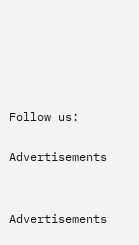Follow us:

Advertisements


Advertisements